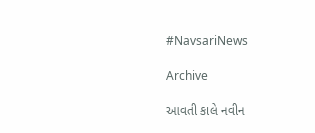#NavsariNews

Archive

આવતી કાલે નવીન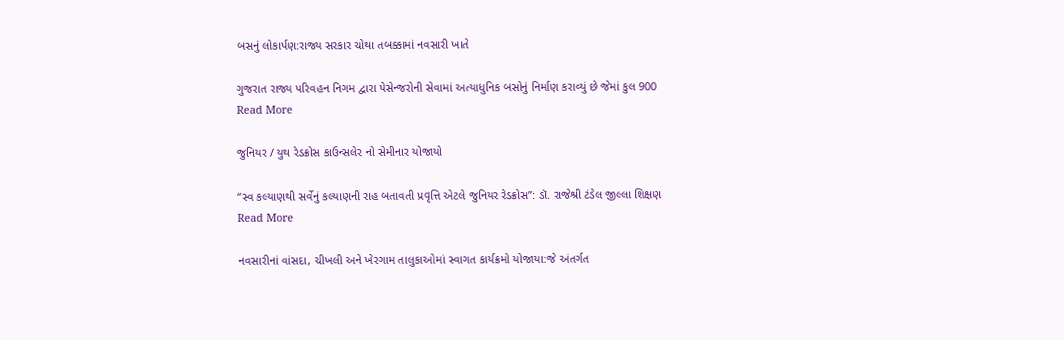બસનું લોકાર્પણ:રાજ્ય સરકાર ચોથા તબક્કામાં નવસારી ખાતે

ગુજરાત રાજ્ય પરિવહન નિગમ દ્વારા પેસેન્જરોની સેવામાં અત્યાધુનિક બસોનું નિર્માણ કરાવ્યું છે જેમાં કુલ 900
Read More

જુનિયર / યુથ રેડક્રોસ કાઉન્સલેર નો સેમીનાર યોજાયો

“સ્વ કલ્યાણથી સર્વેનું કલ્યાણની રાહ બતાવતી પ્રવૃત્તિ એટલે જુનિયર રેડક્રોસ”: ડૉ. રાજેશ્રી ટંડેલ જીલ્લા શિક્ષણ
Read More

નવસારીનાં વાંસદા, ચીખલી અને ખેરગામ તાલુકાઓમાં સ્વાગત કાર્યક્રમો યોજાયા:જે અંતર્ગત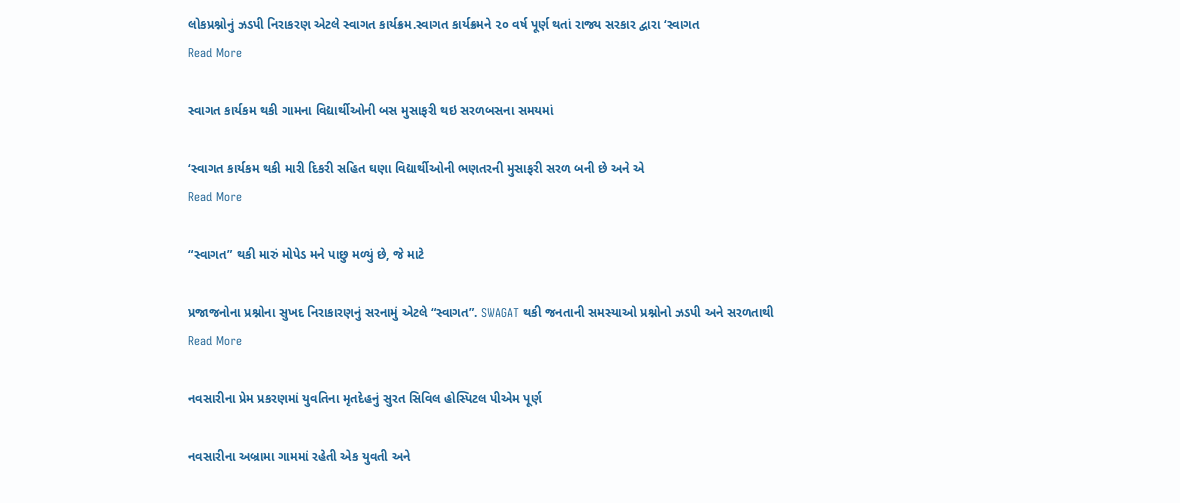લોકપ્રશ્નોનું ઝડપી નિરાકરણ એટલે સ્વાગત કાર્યક્રમ.સ્વાગત કાર્યક્રમને ૨૦ વર્ષ પૂર્ણ થતાં રાજ્ય સરકાર દ્વારા ‘સ્વાગત
Read More

સ્વાગત કાર્યકમ થકી ગામના વિદ્યાર્થીઓની બસ મુસાફરી થઇ સરળબસના સમયમાં

‘સ્વાગત કાર્યકમ થકી મારી દિકરી સહિત ઘણા વિદ્યાર્થીઓની ભણતરની મુસાફરી સરળ બની છે અને એ
Read More

“સ્વાગત” થકી મારું મોપેડ મને પાછુ મળ્યું છે, જે માટે

પ્રજાજનોના પ્રશ્નોના સુખદ નિરાકારણનું સરનામું એટલે “સ્વાગત”. SWAGAT થકી જનતાની સમસ્યાઓ પ્રશ્નોનો ઝડપી અને સરળતાથી
Read More

નવસારીના પ્રેમ પ્રકરણમાં યુવતિના મૃતદેહનું સુરત સિવિલ હોસ્પિટલ પીએમ પૂર્ણ

નવસારીના અબ્રામા ગામમાં રહેતી એક યુવતી અને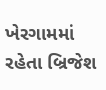ખેરગામમાં રહેતા બ્રિજેશ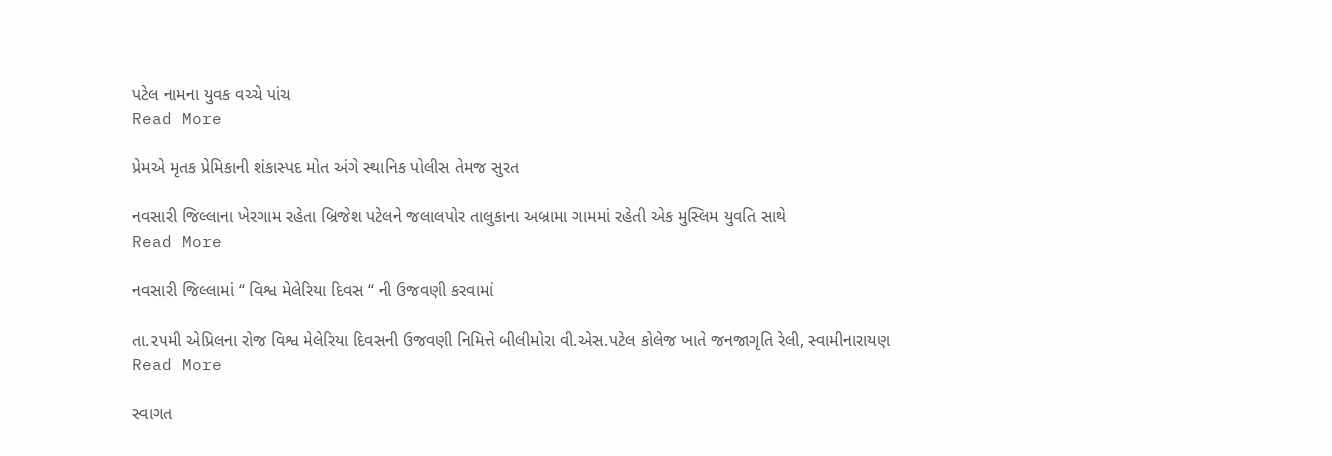પટેલ નામના યુવક વચ્ચે પાંચ
Read More

પ્રેમએ મૃતક પ્રેમિકાની શંકાસ્પદ મોત અંગે સ્થાનિક પોલીસ તેમજ સુરત

નવસારી જિલ્લાના ખેરગામ રહેતા બ્રિજેશ પટેલને જલાલપોર તાલુકાના અબ્રામા ગામમાં રહેતી એક મુસ્લિમ યુવતિ સાથે
Read More

નવસારી જિલ્લામાં “ વિશ્વ મેલેરિયા દિવસ “ ની ઉજવણી કરવામાં

તા.૨૫મી એપ્રિલના રોજ વિશ્વ મેલેરિયા દિવસની ઉજવણી નિમિત્તે બીલીમોરા વી.એસ.પટેલ કોલેજ ખાતે જનજાગૃતિ રેલી, સ્વામીનારાયણ
Read More

સ્વાગત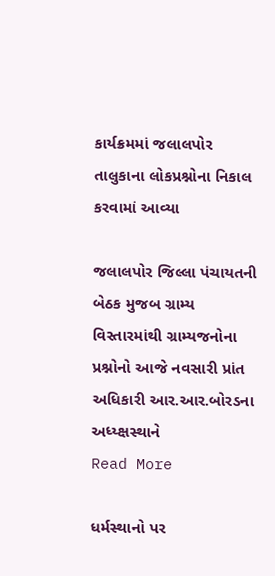કાર્યક્રમમાં જલાલપોર તાલુકાના લોકપ્રશ્નોના નિકાલ કરવામાં આવ્યા

જલાલપોર જિલ્લા પંચાયતની બેઠક મુજબ ગ્રામ્ય વિસ્તારમાંથી ગ્રામ્યજનોના પ્રશ્નોનો આજે નવસારી પ્રાંત અધિકારી આર.આર.બોરડના અધ્ય્ક્ષસ્થાને
Read More

ધર્મસ્થાનો પર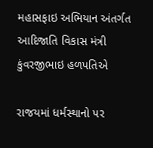મહાસફાઇ અભિયાન અંતર્ગત આદિજાતિ વિકાસ મંત્રી કુંવરજીભાઇ હળપતિએ

રાજયમાં ધર્મસ્થાનો પર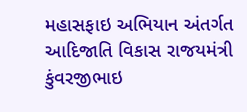મહાસફાઇ અભિયાન અંતર્ગત આદિજાતિ વિકાસ રાજયમંત્રી કુંવરજીભાઇ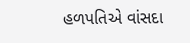હળપતિએ વાંસદા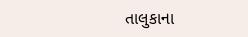તાલુકાના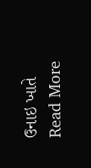ઉનાઇ ખાતે
Read More